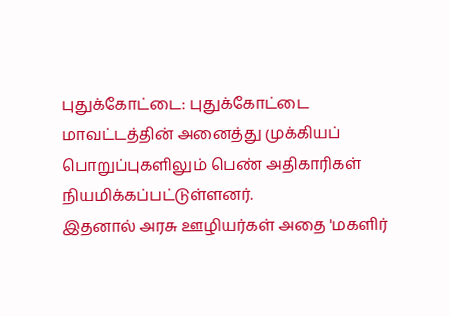புதுக்கோட்டை: புதுக்கோட்டை மாவட்டத்தின் அனைத்து முக்கியப் பொறுப்புகளிலும் பெண் அதிகாரிகள் நியமிக்கப்பட்டுள்ளனர்.
இதனால் அரசு ஊழியர்கள் அதை 'மகளிர்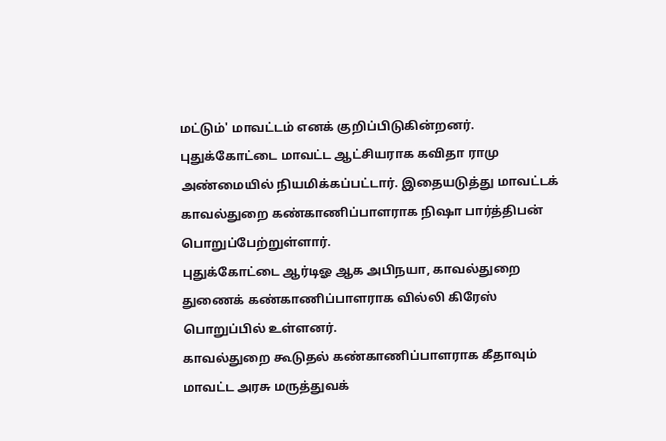மட்டும்' மாவட்டம் எனக் குறிப்பிடுகின்றனர்.
புதுக்கோட்டை மாவட்ட ஆட்சியராக கவிதா ராமு அண்மையில் நியமிக்கப்பட்டார். இதையடுத்து மாவட்டக் காவல்துறை கண்காணிப்பாளராக நிஷா பார்த்திபன் பொறுப்பேற்றுள்ளார்.
புதுக்கோட்டை ஆர்டிஓ ஆக அபிநயா, காவல்துறை துணைக் கண்காணிப்பாளராக வில்லி கிரேஸ் பொறுப்பில் உள்ளனர்.
காவல்துறை கூடுதல் கண்காணிப்பாளராக கீதாவும் மாவட்ட அரசு மருத்துவக்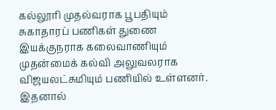கல்லூரி முதல்வராக பூபதியும் சுகாதாரப் பணிகள் துணை இயக்குநராக கலைவாணியும் முதன்மைக் கல்வி அலுவலராக விஜயலட்சுமியும் பணியில் உள்ளனர்.
இதனால்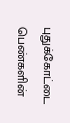புதுக்கோட்டை பெண்களின்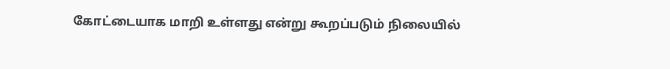கோட்டையாக மாறி உள்ளது என்று கூறப்படும் நிலையில்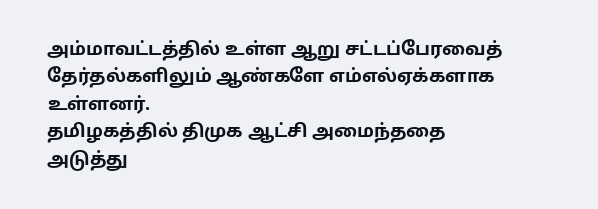அம்மாவட்டத்தில் உள்ள ஆறு சட்டப்பேரவைத் தேர்தல்களிலும் ஆண்களே எம்எல்ஏக்களாக உள்ளனர்.
தமிழகத்தில் திமுக ஆட்சி அமைந்ததை அடுத்து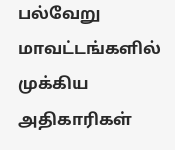பல்வேறு மாவட்டங்களில் முக்கிய அதிகாரிகள்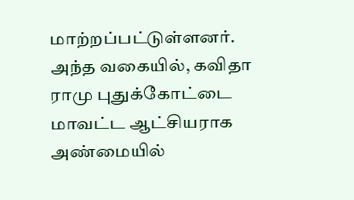மாற்றப்பட்டுள்ளனர்.
அந்த வகையில், கவிதா ராமு புதுக்கோட்டை மாவட்ட ஆட்சியராக அண்மையில்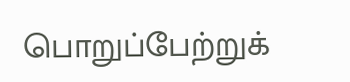பொறுப்பேற்றுக்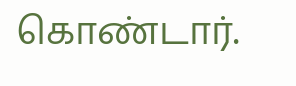கொண்டார்.